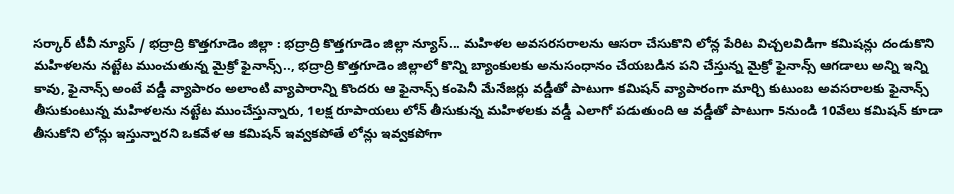సర్కార్ టీవీ న్యూస్ / భద్రాద్రి కొత్తగూడెం జిల్లా : భద్రాద్రి కొత్తగూడెం జిల్లా న్యూస్... మహిళల అవసరసరాలను ఆసరా చేసుకొని లోన్ల పేరిట విచ్చలవిడిగా కమిషన్లు దండుకొని మహిళలను నట్టేట ముంచుతున్న మైక్రో ఫైనాన్స్.., భద్రాద్రి కొత్తగూడెం జిల్లాలో కొన్ని బ్యాంకులకు అనుసంధానం చేయబడిన పని చేస్తున్న మైక్రో ఫైనాన్స్ ఆగడాలు అన్ని ఇన్ని కావు, ఫైనాన్స్ అంటే వడ్డీ వ్యాపారం అలాంటి వ్యాపారాన్ని కొందరు ఆ ఫైనాన్స్ కంపెనీ మేనేజర్లు వడ్డీతో పాటుగా కమిషన్ వ్యాపారంగా మార్చి కుటుంబ అవసరాలకు ఫైనాన్స్ తీసుకుంటున్న మహిళలను నట్టేట ముంచేస్తున్నారు, 1లక్ష రూపాయలు లోన్ తీసుకున్న మహిళలకు వడ్డీ ఎలాగో పడుతుంది ఆ వడ్డీతో పాటుగా 5నుండి 10వేలు కమిషన్ కూడా తీసుకోని లోన్లు ఇస్తున్నారని ఒకవేళ ఆ కమిషన్ ఇవ్వకపోతే లోన్లు ఇవ్వకపోగా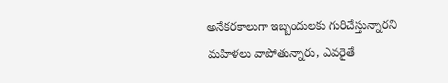అనేకరకాలుగా ఇబ్బందులకు గురిచేస్తున్నారని మహిళలు వాపోతున్నారు, ఎవరైతే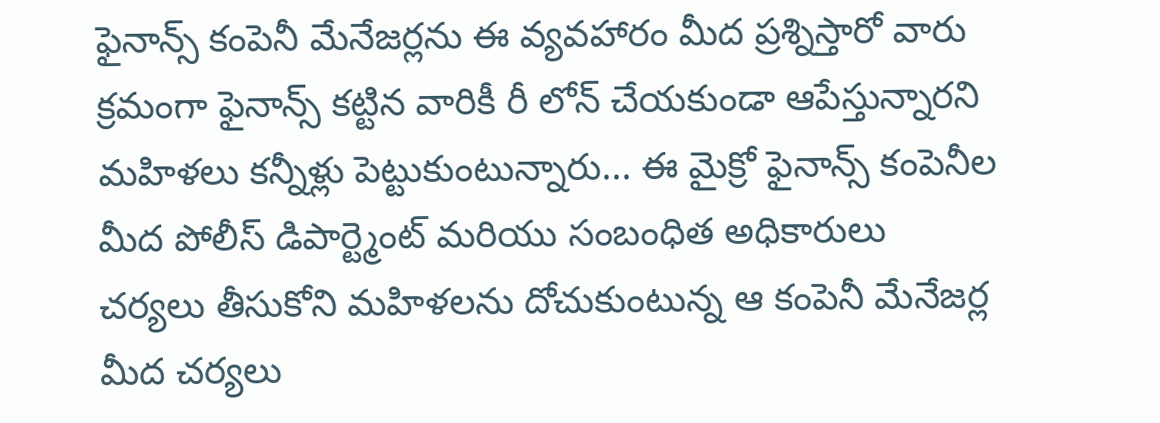ఫైనాన్స్ కంపెనీ మేనేజర్లను ఈ వ్యవహారం మీద ప్రశ్నిస్తారో వారు క్రమంగా ఫైనాన్స్ కట్టిన వారికీ రీ లోన్ చేయకుండా ఆపేస్తున్నారని మహిళలు కన్నీళ్లు పెట్టుకుంటున్నారు... ఈ మైక్రో ఫైనాన్స్ కంపెనీల మీద పోలీస్ డిపార్ట్మెంట్ మరియు సంబంధిత అధికారులు చర్యలు తీసుకోని మహిళలను దోచుకుంటున్న ఆ కంపెనీ మేనేజర్ల మీద చర్యలు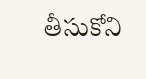తీసుకోని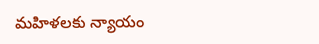మహిళలకు న్యాయం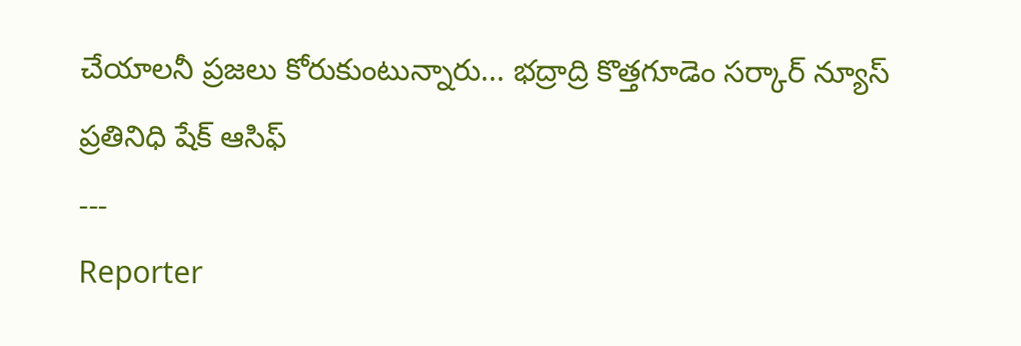చేయాలనీ ప్రజలు కోరుకుంటున్నారు... భద్రాద్రి కొత్తగూడెం సర్కార్ న్యూస్ ప్రతినిధి షేక్ ఆసిఫ్
---
Reporter